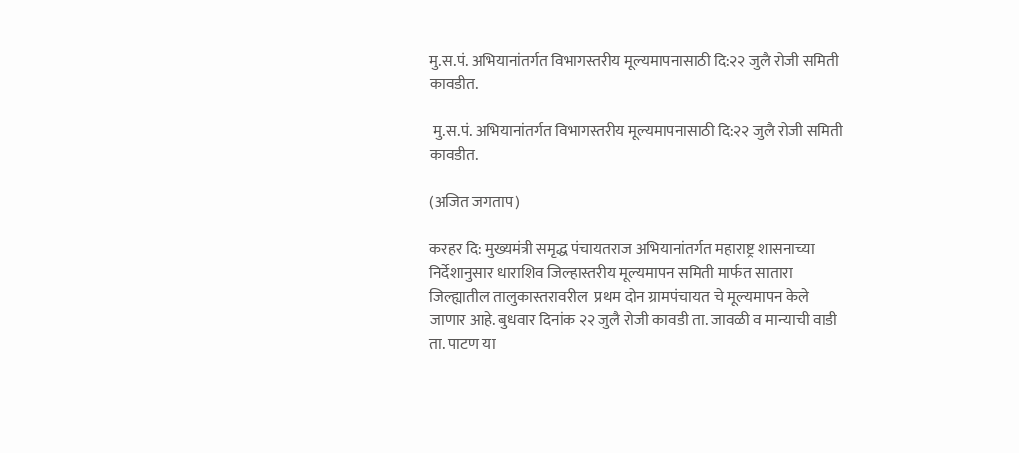मु.स.पं. अभियानांतर्गत विभागस्तरीय मूल्यमापनासाठी दि:२२ जुलै रोजी समिती कावडीत.

 मु.स.पं. अभियानांतर्गत विभागस्तरीय मूल्यमापनासाठी दि:२२ जुलै रोजी समिती  कावडीत.

(अजित जगताप)

करहर दि: मुख्यमंत्री समृद्ध पंचायतराज अभियानांतर्गत महाराष्ट्र शासनाच्या निर्देशानुसार धाराशिव जिल्हास्तरीय मूल्यमापन समिती मार्फत सातारा जिल्ह्यातील तालुकास्तरावरील  प्रथम दोन ग्रामपंचायत चे मूल्यमापन केले जाणार आहे. बुधवार दिनांक २२ जुलै रोजी कावडी ता. जावळी व मान्याची वाडी ता. पाटण या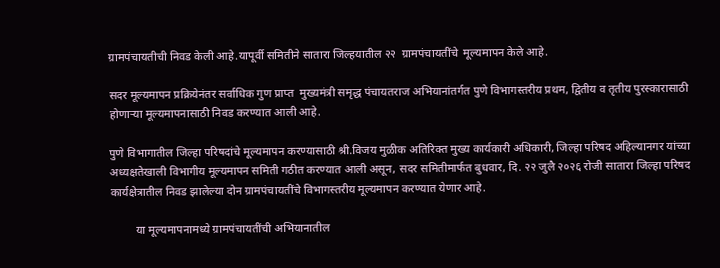ग्रामपंचायतीची निवड केली आहे.यापूर्वी समितीने सातारा जिल्हयातील २२  ग्रामपंचायतींचे  मूल्यमापन केले आहे.

सदर मूल्यमापन प्रक्रियेनंतर सर्वाधिक गुण प्राप्त  मुख्यमंत्री समृद्ध पंचायतराज अभियानांतर्गत पुणे विभागस्तरीय प्रथम, द्वितीय व तृतीय पुरस्कारासाठी होणाऱ्या मूल्यमापनासाठी निवड करण्यात आली आहे.

पुणे विभागातील जिल्हा परिषदांचे मूल्यमापन करण्यासाठी श्री.विजय मुळीक अतिरिक्त मुख्य कार्यकारी अधिकारी, जिल्हा परिषद अहिल्यानगर यांच्या अध्यक्षतेखाली विभागीय मूल्यमापन समिती गठीत करण्यात आली असून, सदर समितीमार्फत बुधवार, दि. २२ जुलै २०२६ रोजी सातारा जिल्हा परिषद कार्यक्षेत्रातील निवड झालेल्या दोन ग्रामपंचायतींचे विभागस्तरीय मूल्यमापन करण्यात येणार आहे.

         या मूल्यमापनामध्ये ग्रामपंचायतींची अभियानातील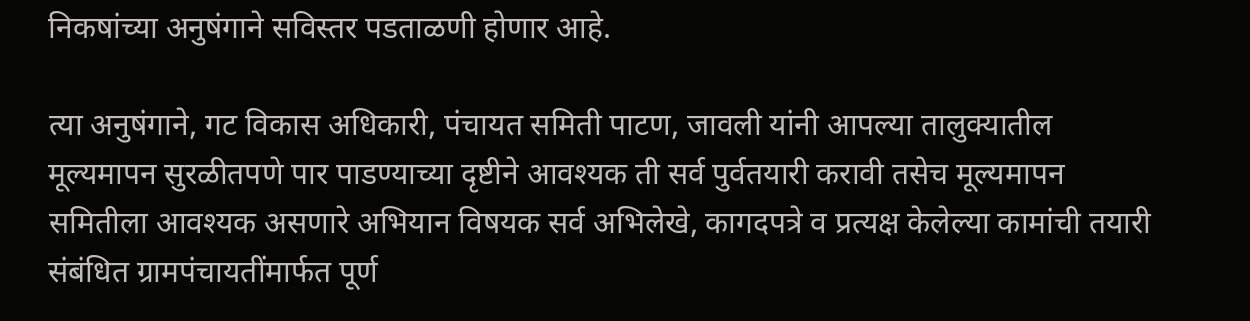निकषांच्या अनुषंगाने सविस्तर पडताळणी होणार आहे.

त्या अनुषंगाने, गट विकास अधिकारी, पंचायत समिती पाटण, जावली यांनी आपल्या तालुक्यातील मूल्यमापन सुरळीतपणे पार पाडण्याच्या दृष्टीने आवश्यक ती सर्व पुर्वतयारी करावी तसेच मूल्यमापन समितीला आवश्यक असणारे अभियान विषयक सर्व अभिलेखे, कागदपत्रे व प्रत्यक्ष केलेल्या कामांची तयारी संबंधित ग्रामपंचायतींमार्फत पूर्ण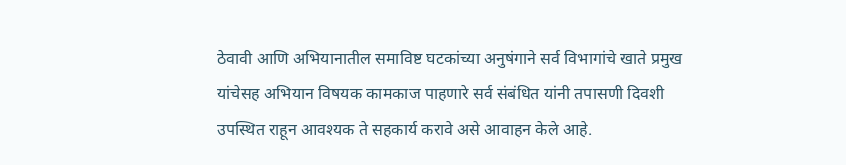ठेवावी आणि अभियानातील समाविष्ट घटकांच्या अनुषंगाने सर्व विभागांचे खाते प्रमुख यांचेसह अभियान विषयक कामकाज पाहणारे सर्व संबंधित यांनी तपासणी दिवशी उपस्थित राहून आवश्यक ते सहकार्य करावे असे आवाहन केले आहे.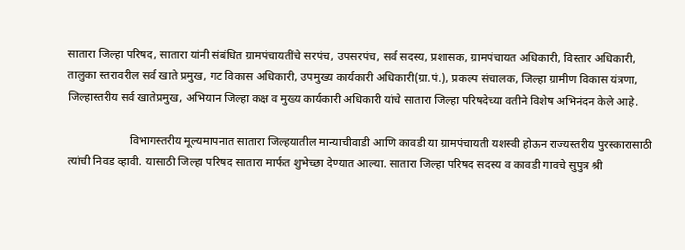सातारा जिल्हा परिषद, सातारा यांनी संबंधित ग्रामपंचायतींचे सरपंच, उपसरपंच, सर्व सदस्य, प्रशासक, ग्रामपंचायत अधिकारी, विस्तार अधिकारी, तालुका स्तरावरील सर्व खाते प्रमुख, गट विकास अधिकारी, उपमुख्य कार्यकारी अधिकारी(ग्रा.पं.), प्रकल्प संचालक, जिल्हा ग्रामीण विकास यंत्रणा, जिल्हास्तरीय सर्व खातेप्रमुख, अभियान जिल्हा कक्ष व मुख्य कार्यकारी अधिकारी यांचे सातारा जिल्हा परिषदेच्या वतीने विशेष अभिनंदन केले आहे.

                      विभागस्तरीय मूल्यमापनात सातारा जिल्हयातील मान्याचीवाडी आणि कावडी या ग्रामपंचायती यशस्वी होऊन राज्यस्तरीय पुरस्कारासाठी त्यांची निवड व्हावी. यासाठी जिल्हा परिषद सातारा मार्फत शुभेच्छा देण्यात आल्या. सातारा जिल्हा परिषद सदस्य व कावडी गावचे सुपुत्र श्री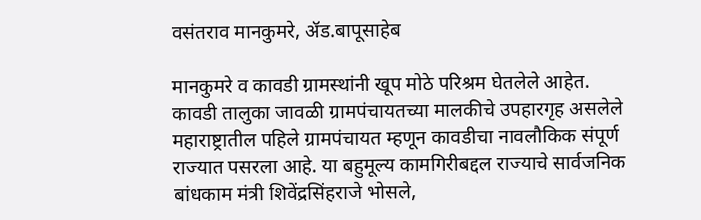वसंतराव मानकुमरे, ॲड.बापूसाहेब

मानकुमरे व कावडी ग्रामस्थांनी खूप मोठे परिश्रम घेतलेले आहेत. कावडी तालुका जावळी ग्रामपंचायतच्या मालकीचे उपहारगृह असलेले महाराष्ट्रातील पहिले ग्रामपंचायत म्हणून कावडीचा नावलौकिक संपूर्ण राज्यात पसरला आहे. या बहुमूल्य कामगिरीबद्दल राज्याचे सार्वजनिक बांधकाम मंत्री शिवेंद्रसिंहराजे भोसले,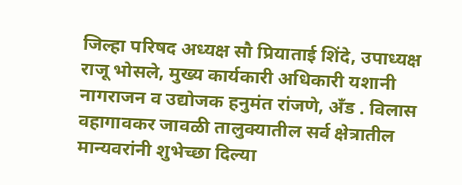जिल्हा परिषद अध्यक्ष सौ प्रियाताई शिंदे, उपाध्यक्ष राजू भोसले, मुख्य कार्यकारी अधिकारी यशानी नागराजन व उद्योजक हनुमंत रांजणे, अँड . विलास वहागावकर जावळी तालुक्यातील सर्व क्षेत्रातील मान्यवरांनी शुभेच्छा दिल्या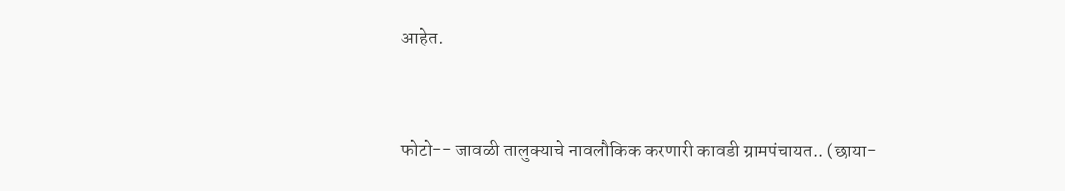आहेत.



फोटो-- जावळी तालुक्याचे नावलौकिक करणारी कावडी ग्रामपंचायत.. (छाया-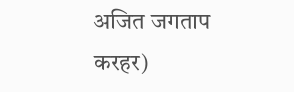अजित जगताप करहर)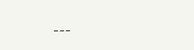---